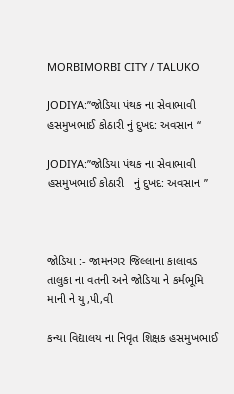MORBIMORBI CITY / TALUKO

JODIYA:”જોડિયા પંથક ના સેવાભાવી હસમુખભાઈ કોઠારી નું દુખદ: અવસાન “

JODIYA:”જોડિયા પંથક ના સેવાભાવી હસમુખભાઈ કોઠારી   નું દુખદ: અવસાન ”



જોડિયા :- જામનગર જિલ્લાના કાલાવડ તાલુકા ના વતની અને જોડિયા ને કર્મભૂમિ માની ને યુ,પી,વી

કન્યા વિદ્યાલય ના નિવૃત શિક્ષક હસમુખભાઈ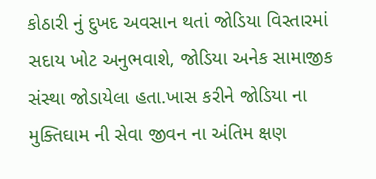કોઠારી નું દુખદ અવસાન થતાં જોડિયા વિસ્તારમાં ‌ સદાય ખોટ અનુભવાશે, જોડિયા અનેક સામાજીક સંસ્થા જોડાયેલા હતા.ખાસ કરીને જોડિયા ના મુક્તિઘામ ની સેવા જીવન ના અંતિમ ક્ષણ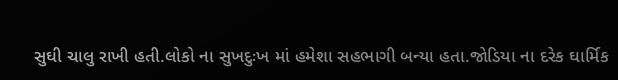સુઘી ચાલુ રાખી હતી.લોકો ના‌ સુખદુઃખ માં હમેશા સહભાગી બન્યા હતા.જોડિયા ના‌ દરેક ઘાર્મિક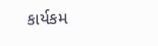કાર્યકમ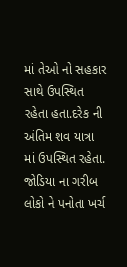માં તેઓ નો સહકાર સાથે ઉપસ્થિત રહેતા હતા.દરેક ની અંતિમ શવ યાત્રા માં ઉપસ્થિત રહેતા. જોડિયા ના ગરીબ લોકો ને પનોતા ખર્ચ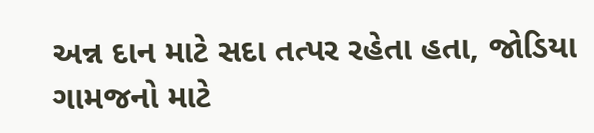અન્ન દાન માટે સદા તત્પર રહેતા હતા, જોડિયા ગામજનો માટે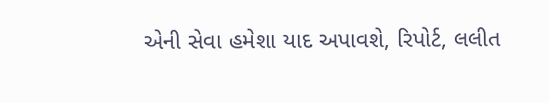એની સેવા હમેશા યાદ અપાવશે, રિપોર્ટ, લલીત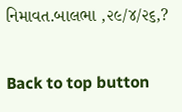નિમાવત.બાલભા ,૨૯/૪/૨૬,?

Back to top button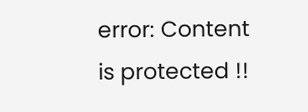error: Content is protected !!